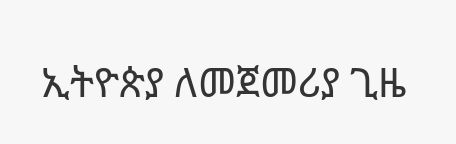ኢትዮጵያ ለመጀመሪያ ጊዜ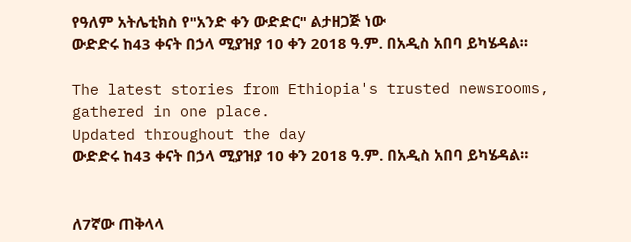የዓለም አትሌቲክስ የ"አንድ ቀን ውድድር" ልታዘጋጅ ነው
ውድድሩ ከ43 ቀናት በኃላ ሚያዝያ 10 ቀን 2018 ዓ.ም. በአዲስ አበባ ይካሄዳል።

The latest stories from Ethiopia's trusted newsrooms, gathered in one place.
Updated throughout the day
ውድድሩ ከ43 ቀናት በኃላ ሚያዝያ 10 ቀን 2018 ዓ.ም. በአዲስ አበባ ይካሄዳል።


ለ7ኛው ጠቅላላ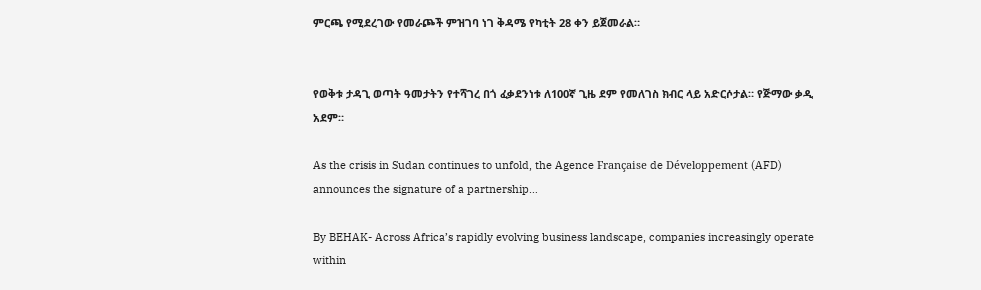ምርጫ የሚደረገው የመራጮች ምዝገባ ነገ ቅዳሜ የካቲት 28 ቀን ይጀመራል።


የወቅቱ ታዳጊ ወጣት ዓመታትን የተሻገረ በጎ ፈቃደንነቱ ለ100ኛ ጊዜ ደም የመለገስ ክብር ላይ አድርሶታል። የጅማው ቃዲ አደም።

As the crisis in Sudan continues to unfold, the Agence Française de Développement (AFD) announces the signature of a partnership…

By BEHAK- Across Africa’s rapidly evolving business landscape, companies increasingly operate within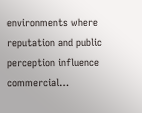environments where reputation and public perception influence commercial…